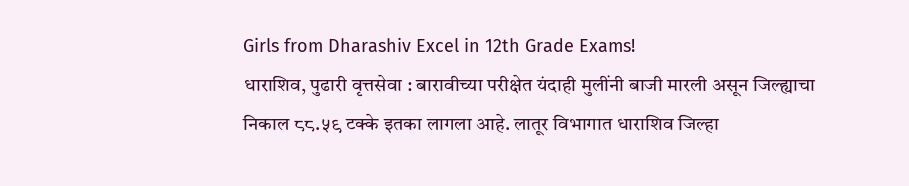Girls from Dharashiv Excel in 12th Grade Exams!
धाराशिव, पुढारी वृत्तसेवा : बारावीच्या परीक्षेत यंदाही मुलींनी बाजी मारली असून जिल्ह्याचा निकाल ८८.५९ टक्के इतका लागला आहे. लातूर विभागात धाराशिव जिल्हा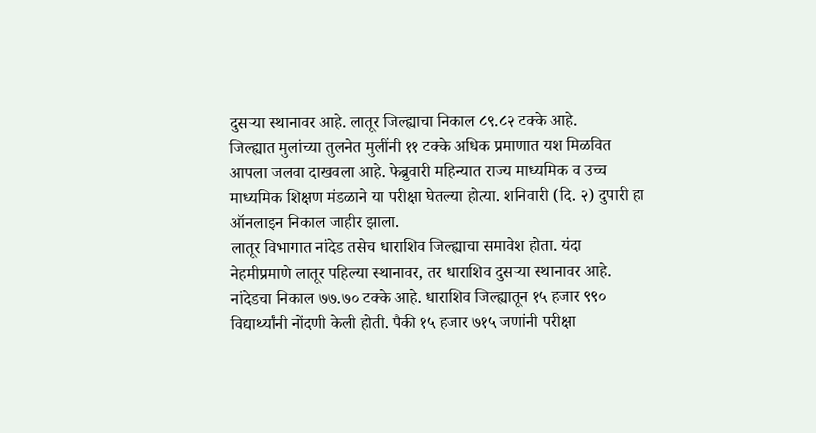दुसऱ्या स्थानावर आहे. लातूर जिल्ह्याचा निकाल ८९.८२ टक्के आहे.
जिल्ह्यात मुलांच्या तुलनेत मुलींनी ११ टक्के अधिक प्रमाणात यश मिळवित आपला जलवा दाखवला आहे. फेब्रुवारी महिन्यात राज्य माध्यमिक व उच्च माध्यमिक शिक्षण मंडळाने या परीक्षा घेतल्या होत्या. शनिवारी (दि. २) दुपारी हा ऑनलाइन निकाल जाहीर झाला.
लातूर विभागात नांदेड तसेच धाराशिव जिल्ह्याचा समावेश होता. यंदा नेहमीप्रमाणे लातूर पहिल्या स्थानावर, तर धाराशिव दुसऱ्या स्थानावर आहे. नांदेडचा निकाल ७७.७० टक्के आहे. धाराशिव जिल्ह्यातून १५ हजार ९९० विद्यार्थ्यांनी नोंदणी केली होती. पैकी १५ हजार ७१५ जणांनी परीक्षा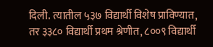दिली. त्यातील ५३७ विद्यार्थी विशेष प्राविण्यात, तर ३३८० विद्यार्थी प्रथम श्रेणीत, ८००९ विद्यार्थी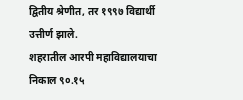द्वितीय श्रेणीत, तर १९९७ विद्यार्थी उत्तीर्ण झाले.
शहरातील आरपी महाविद्यालयाचा निकाल ९०.१५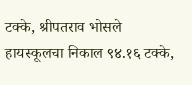टक्के, श्रीपतराव भोसले हायस्कूलचा निकाल ९४.१६ टक्के,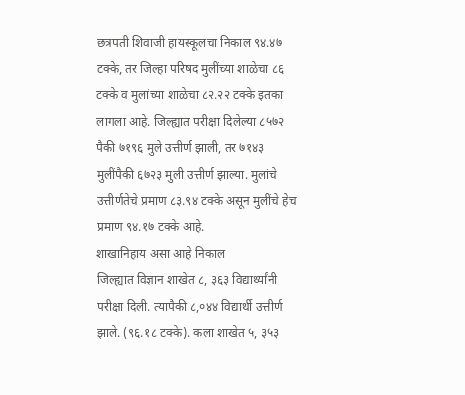छत्रपती शिवाजी हायस्कूलचा निकाल ९४.४७ टक्के, तर जिल्हा परिषद मुलींच्या शाळेचा ८६ टक्के व मुलांच्या शाळेचा ८२.२२ टक्के इतका लागला आहे. जिल्ह्यात परीक्षा दिलेल्या ८५७२ पैकी ७१९६ मुले उत्तीर्ण झाली, तर ७१४३ मुलींपैकी ६७२३ मुली उत्तीर्ण झाल्या. मुलांचे उत्तीर्णतेचे प्रमाण ८३.९४ टक्के असून मुलींचे हेच प्रमाण ९४.१७ टक्के आहे.
शाखानिहाय असा आहे निकाल
जिल्ह्यात विज्ञान शाखेत ८, ३६३ विद्यार्थ्यांनी परीक्षा दिली. त्यापैकी ८,०४४ विद्यार्थी उत्तीर्ण झाले. (९६.१८ टक्के). कला शाखेत ५, ३५३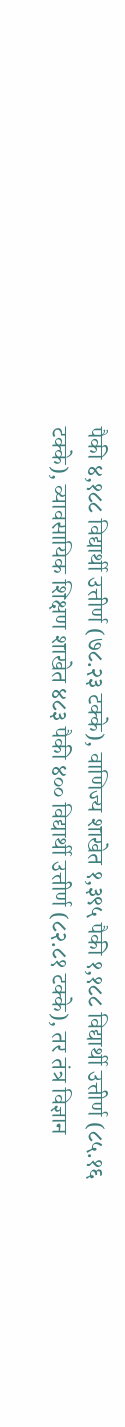पैकी ४,१८८ विद्यार्थी उत्तीर्ण (७८.२३ टक्के), वाणिज्य शाखेत १,३९५ पैकी १,१८८ विद्यार्थी उत्तीर्ण (८५.१६ टक्के), व्यावसायिक शिक्षण शाखेत ४८३ पैकी ४०० विद्यार्थी उत्तीर्ण (८२.८१ टक्के), तर तंत्र विज्ञान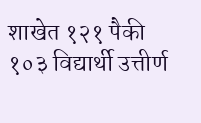शाखेत १२१ पैकी १०३ विद्यार्थी उत्तीर्ण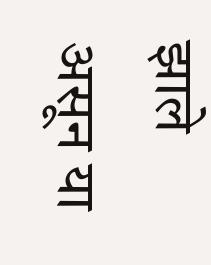झाले असून या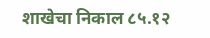शाखेचा निकाल ८५.१२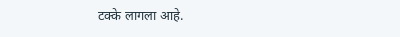टक्के लागला आहे.